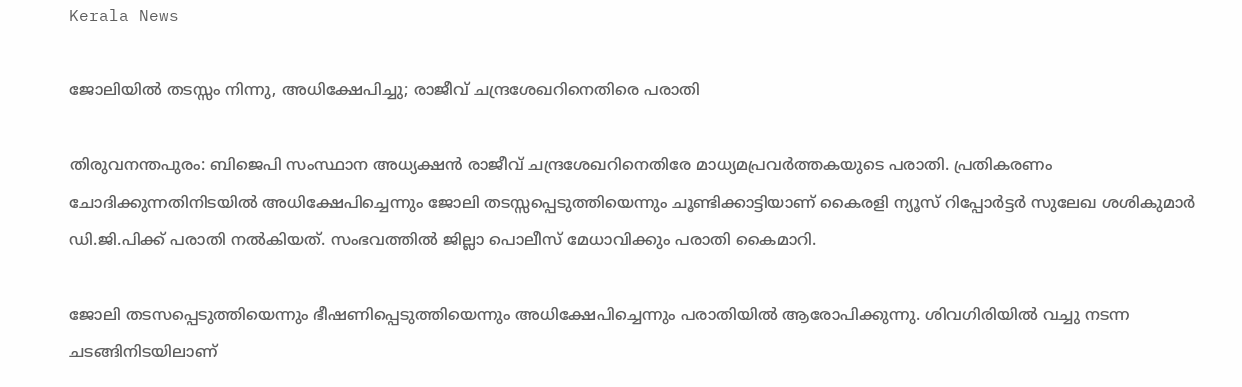Kerala News

ജോലിയിൽ തടസ്സം നിന്നു, അധിക്ഷേപിച്ചു; രാജീവ് ചന്ദ്രശേഖറിനെതിരെ പരാതി

തിരുവനന്തപുരം: ബിജെപി സംസ്ഥാന അധ്യക്ഷൻ രാജീവ് ചന്ദ്രശേഖറിനെതിരേ മാധ്യമപ്രവർത്തകയുടെ പരാതി. പ്രതികരണം ചോദിക്കുന്നതിനിടയിൽ അധിക്ഷേപിച്ചെന്നും ജോലി തടസ്സപ്പെടുത്തിയെന്നും ചൂണ്ടിക്കാട്ടിയാണ് കൈരളി ന്യൂസ് റിപ്പോർട്ടർ സുലേഖ ശശികുമാർ ഡി.ജി.പിക്ക് പരാതി നൽകിയത്. സംഭവത്തിൽ ജില്ലാ പൊലീസ് മേധാവിക്കും പരാതി കൈമാറി.

ജോലി തടസപ്പെടുത്തിയെന്നും ഭീഷണിപ്പെടുത്തിയെന്നും അധിക്ഷേപിച്ചെന്നും പരാതിയിൽ ആരോപിക്കുന്നു. ശിവഗിരിയിൽ വച്ചു നടന്ന ചടങ്ങിനിടയിലാണ്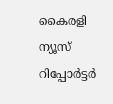കൈരളി ന്യൂസ് റിപ്പോർട്ടർ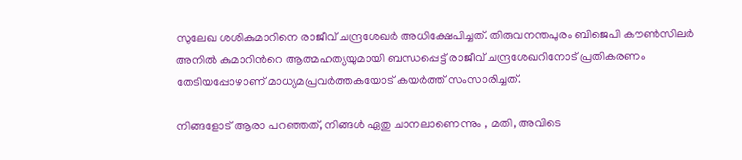സുലേഖ ശശികുമാറിനെ രാജീവ് ചന്ദ്രശേഖർ അധിക്ഷേപിച്ചത്. തിരുവനന്തപുരം ബിജെപി കൗൺസിലർ അനിൽ കുമാറിൻറെ ആത്മഹത്യയുമായി ബന്ധപ്പെട്ട് രാജീവ് ചന്ദ്രശേഖറിനോട് പ്രതികരണം തേടിയപ്പോഴാണ് മാധ്യമപ്രവർത്തകയോട് കയർത്ത് സംസാരിച്ചത്.

നിങ്ങളോട് ആരാ പറഞ്ഞത്, നിങ്ങൾ ഏതു ചാനലാണെന്നും , മതി, അവിടെ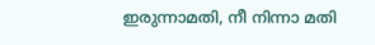ഇരുന്നാമതി, നീ നിന്നാ മതി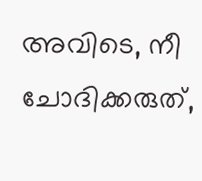അവിടെ, നീ ചോദിക്കരുത്,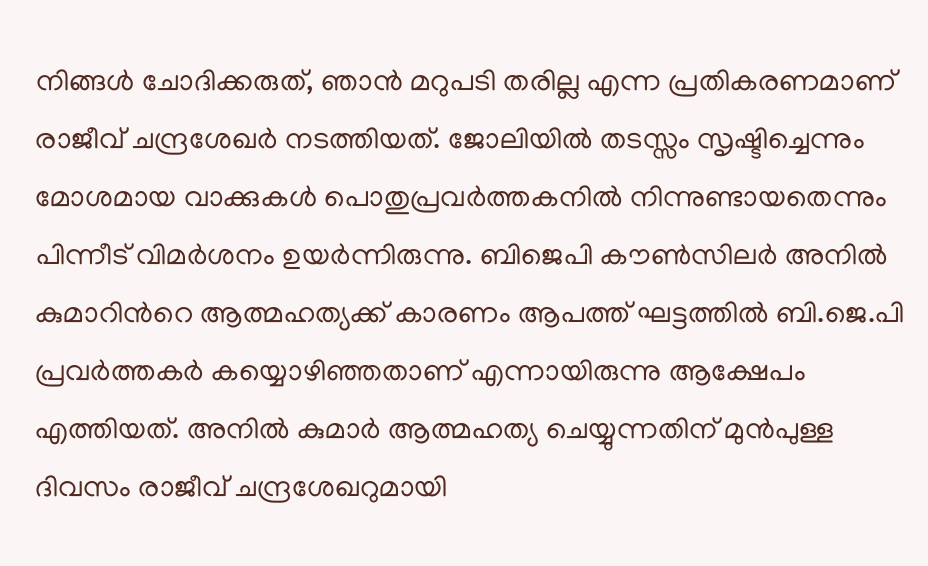നിങ്ങൾ ചോദിക്കരുത്, ഞാൻ മറുപടി തരില്ല എന്ന പ്രതികരണമാണ് രാജീവ് ചന്ദ്രശേഖർ നടത്തിയത്. ജോലിയിൽ തടസ്സം സൃഷ്ടിച്ചെന്നും മോശമായ വാക്കുകൾ പൊതുപ്രവർത്തകനിൽ നിന്നുണ്ടായതെന്നും പിന്നീട് വിമർശനം ഉയർന്നിരുന്നു. ബിജെപി കൗൺസിലർ അനിൽ കുമാറിൻറെ ആത്മഹത്യക്ക് കാരണം ആപത്ത് ഘട്ടത്തിൽ ബി.ജെ.പി പ്രവർത്തകർ കയ്യൊഴിഞ്ഞതാണ് എന്നായിരുന്നു ആക്ഷേപം എത്തിയത്. അനിൽ കുമാർ ആത്മഹത്യ ചെയ്യുന്നതിന് മുൻപുള്ള ദിവസം രാജീവ് ചന്ദ്രശേഖറുമായി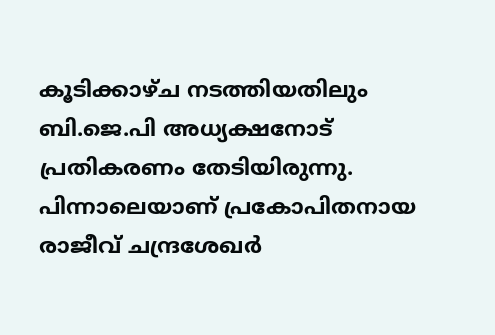കൂടിക്കാഴ്ച നടത്തിയതിലും ബി.ജെ.പി അധ്യക്ഷനോട് പ്രതികരണം തേടിയിരുന്നു. പിന്നാലെയാണ് പ്രകോപിതനായ രാജീവ് ചന്ദ്രശേഖർ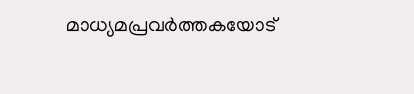മാധ്യമപ്രവർത്തകയോട്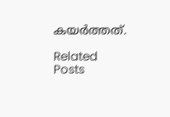കയർത്തത്.

Related Posts